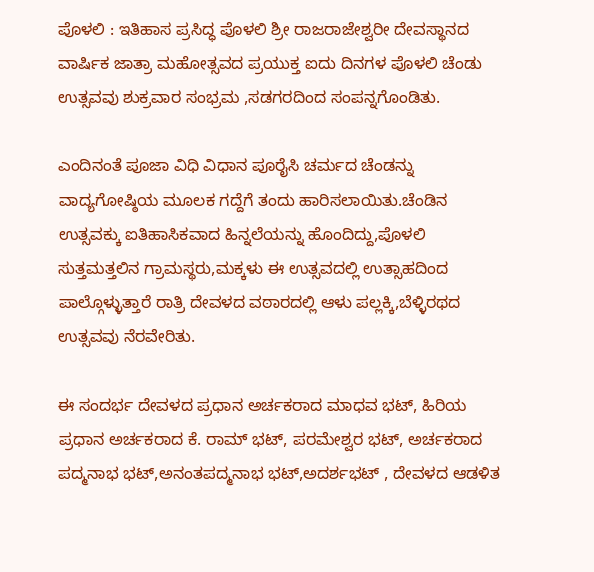ಪೊಳಲಿ : ಇತಿಹಾಸ ಪ್ರಸಿದ್ಧ ಪೊಳಲಿ ಶ್ರೀ ರಾಜರಾಜೇಶ್ವರೀ ದೇವಸ್ಥಾನದ ವಾರ್ಷಿಕ ಜಾತ್ರಾ ಮಹೋತ್ಸವದ ಪ್ರಯುಕ್ತ ಐದು ದಿನಗಳ ಪೊಳಲಿ ಚೆಂಡು ಉತ್ಸವವು ಶುಕ್ರವಾರ ಸಂಭ್ರಮ ,ಸಡಗರದಿಂದ ಸಂಪನ್ನಗೊಂಡಿತು.

ಎಂದಿನಂತೆ ಪೂಜಾ ವಿಧಿ ವಿಧಾನ ಪೂರೈಸಿ ಚರ್ಮದ ಚೆಂಡನ್ನು ವಾದ್ಯಗೋಷ್ಠಿಯ ಮೂಲಕ ಗದ್ದೆಗೆ ತಂದು ಹಾರಿಸಲಾಯಿತು.ಚೆಂಡಿನ ಉತ್ಸವಕ್ಕು ಐತಿಹಾಸಿಕವಾದ ಹಿನ್ನಲೆಯನ್ನು ಹೊಂದಿದ್ದು,ಪೊಳಲಿ ಸುತ್ತಮತ್ತಲಿನ ಗ್ರಾಮಸ್ಥರು,ಮಕ್ಕಳು ಈ ಉತ್ಸವದಲ್ಲಿ ಉತ್ಸಾಹದಿಂದ ಪಾಲ್ಗೊಳ್ಳುತ್ತಾರೆ ರಾತ್ರಿ ದೇವಳದ ವಠಾರದಲ್ಲಿ ಆಳು ಪಲ್ಲಕ್ಕಿ,ಬೆಳ್ಳಿರಥದ ಉತ್ಸವವು ನೆರವೇರಿತು.

ಈ ಸಂದರ್ಭ ದೇವಳದ ಪ್ರಧಾನ ಅರ್ಚಕರಾದ ಮಾಧವ ಭಟ್, ಹಿರಿಯ ಪ್ರಧಾನ ಅರ್ಚಕರಾದ ಕೆ. ರಾಮ್ ಭಟ್, ಪರಮೇಶ್ವರ ಭಟ್, ಅರ್ಚಕರಾದ ಪದ್ಮನಾಭ ಭಟ್,ಅನಂತಪದ್ಮನಾಭ ಭಟ್,ಅದರ್ಶಭಟ್ , ದೇವಳದ ಆಡಳಿತ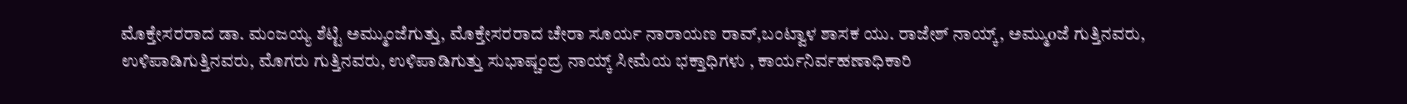ಮೊಕ್ತೇಸರರಾದ ಡಾ. ಮಂಜಯ್ಯ ಶೆಟ್ಟಿ ಅಮ್ಮುಂಜೆಗುತ್ತು, ಮೊಕ್ತೇಸರರಾದ ಚೇರಾ ಸೂರ್ಯ ನಾರಾಯಣ ರಾವ್,ಬಂಟ್ವಾಳ ಶಾಸಕ ಯು. ರಾಜೇಶ್ ನಾಯ್ಕ್, ಅಮ್ಮುoಜೆ ಗುತ್ತಿನವರು, ಉಳಿಪಾಡಿಗುತ್ತಿನವರು, ಮೊಗರು ಗುತ್ತಿನವರು, ಉಳಿಪಾಡಿಗುತ್ತು ಸುಭಾಷ್ಚಂದ್ರ ನಾಯ್ಕ್ ಸೀಮೆಯ ಭಕ್ತಾಧಿಗಳು , ಕಾರ್ಯನಿರ್ವಹಣಾಧಿಕಾರಿ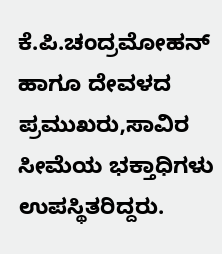ಕೆ.ಪಿ.ಚಂದ್ರಮೋಹನ್ ಹಾಗೂ ದೇವಳದ ಪ್ರಮುಖರು,ಸಾವಿರ ಸೀಮೆಯ ಭಕ್ತಾಧಿಗಳು ಉಪಸ್ಥಿತರಿದ್ದರು.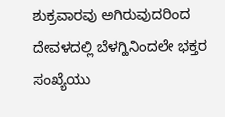ಶುಕ್ರವಾರವು ಅಗಿರುವುದರಿಂದ ದೇವಳದಲ್ಲಿ ಬೆಳಗ್ಹಿನಿಂದಲೇ ಭಕ್ತರ ಸಂಖ್ಯೆಯು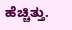ಹೆಚ್ಚಿತ್ತು.